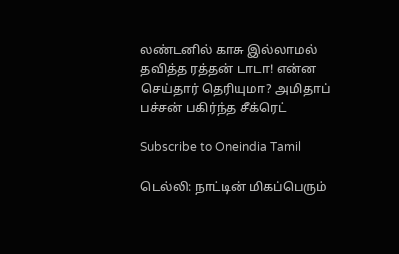லண்டனில் காசு இல்லாமல் தவித்த ரத்தன் டாடா! என்ன செய்தார் தெரியுமா? அமிதாப் பச்சன் பகிர்ந்த சீக்ரெட்

Subscribe to Oneindia Tamil

டெல்லி: நாட்டின் மிகப்பெரும்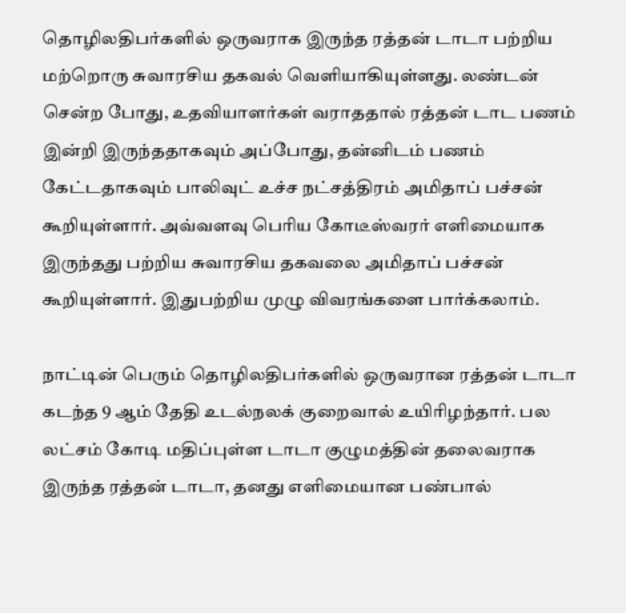தொழிலதிபர்களில் ஒருவராக இருந்த ரத்தன் டாடா பற்றிய மற்றொரு சுவாரசிய தகவல் வெளியாகியுள்ளது. லண்டன் சென்ற போது, உதவியாளர்கள் வராததால் ரத்தன் டாட பணம் இன்றி இருந்ததாகவும் அப்போது, தன்னிடம் பணம் கேட்டதாகவும் பாலிவுட் உச்ச நட்சத்திரம் அமிதாப் பச்சன் கூறியுள்ளார். அவ்வளவு பெரிய கோடீஸ்வரர் எளிமையாக இருந்தது பற்றிய சுவாரசிய தகவலை அமிதாப் பச்சன் கூறியுள்ளார். இதுபற்றிய முழு விவரங்களை பார்க்கலாம்.

நாட்டின் பெரும் தொழிலதிபர்களில் ஒருவரான ரத்தன் டாடா கடந்த 9 ஆம் தேதி உடல்நலக் குறைவால் உயிரிழந்தார். பல லட்சம் கோடி மதிப்புள்ள டாடா குழுமத்தின் தலைவராக இருந்த ரத்தன் டாடா, தனது எளிமையான பண்பால்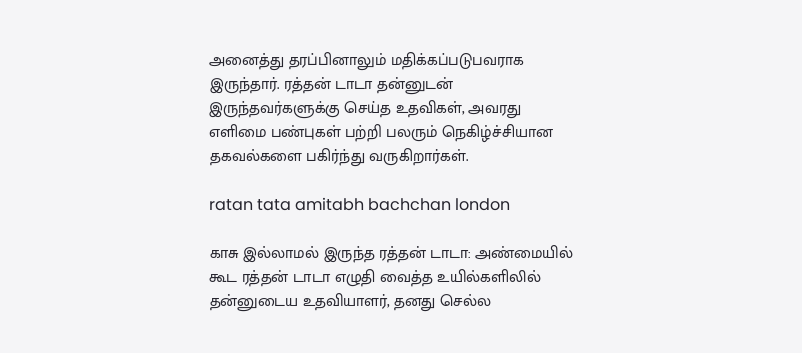அனைத்து தரப்பினாலும் மதிக்கப்படுபவராக இருந்தார். ரத்தன் டாடா தன்னுடன் இருந்தவர்களுக்கு செய்த உதவிகள், அவரது எளிமை பண்புகள் பற்றி பலரும் நெகிழ்ச்சியான தகவல்களை பகிர்ந்து வருகிறார்கள்.

ratan tata amitabh bachchan london

காசு இல்லாமல் இருந்த ரத்தன் டாடா: அண்மையில் கூட ரத்தன் டாடா எழுதி வைத்த உயில்களிலில் தன்னுடைய உதவியாளர், தனது செல்ல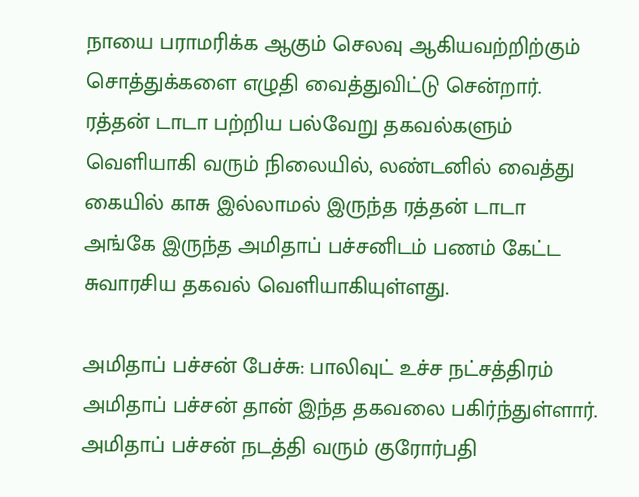நாயை பராமரிக்க ஆகும் செலவு ஆகியவற்றிற்கும் சொத்துக்களை எழுதி வைத்துவிட்டு சென்றார். ரத்தன் டாடா பற்றிய பல்வேறு தகவல்களும் வெளியாகி வரும் நிலையில், லண்டனில் வைத்து கையில் காசு இல்லாமல் இருந்த ரத்தன் டாடா அங்கே இருந்த அமிதாப் பச்சனிடம் பணம் கேட்ட சுவாரசிய தகவல் வெளியாகியுள்ளது.

அமிதாப் பச்சன் பேச்சு: பாலிவுட் உச்ச நட்சத்திரம் அமிதாப் பச்சன் தான் இந்த தகவலை பகிர்ந்துள்ளார். அமிதாப் பச்சன் நடத்தி வரும் குரோர்பதி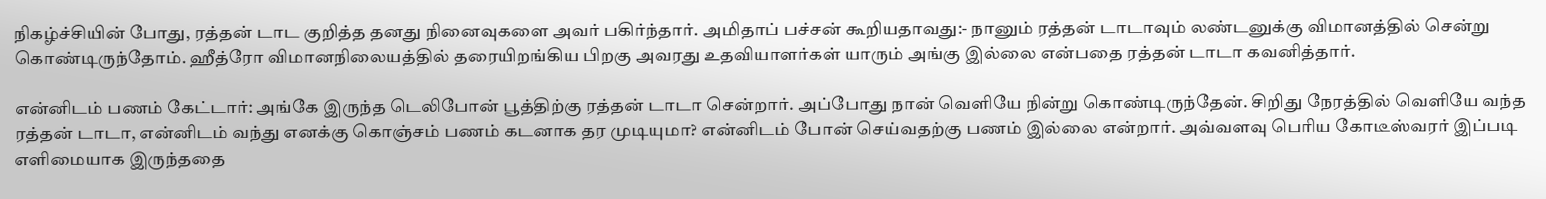நிகழ்ச்சியின் போது, ரத்தன் டாட குறித்த தனது நினைவுகளை அவர் பகிர்ந்தார். அமிதாப் பச்சன் கூறியதாவது:- நானும் ரத்தன் டாடாவும் லண்டனுக்கு விமானத்தில் சென்று கொண்டிருந்தோம். ஹீத்ரோ விமானநிலையத்தில் தரையிறங்கிய பிறகு அவரது உதவியாளர்கள் யாரும் அங்கு இல்லை என்பதை ரத்தன் டாடா கவனித்தார்.

என்னிடம் பணம் கேட்டார்: அங்கே இருந்த டெலிபோன் பூத்திற்கு ரத்தன் டாடா சென்றார். அப்போது நான் வெளியே நின்று கொண்டிருந்தேன். சிறிது நேரத்தில் வெளியே வந்த ரத்தன் டாடா, என்னிடம் வந்து எனக்கு கொஞ்சம் பணம் கடனாக தர முடியுமா? என்னிடம் போன் செய்வதற்கு பணம் இல்லை என்றார். அவ்வளவு பெரிய கோடீஸ்வரர் இப்படி எளிமையாக இருந்ததை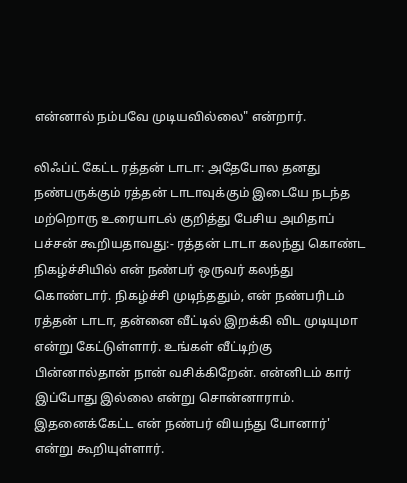என்னால் நம்பவே முடியவில்லை" என்றார்.

லிஃப்ட் கேட்ட ரத்தன் டாடா: அதேபோல தனது நண்பருக்கும் ரத்தன் டாடாவுக்கும் இடையே நடந்த மற்றொரு உரையாடல் குறித்து பேசிய அமிதாப் பச்சன் கூறியதாவது:- ரத்தன் டாடா கலந்து கொண்ட நிகழ்ச்சியில் என் நண்பர் ஒருவர் கலந்து கொண்டார். நிகழ்ச்சி முடிந்ததும், என் நண்பரிடம் ரத்தன் டாடா, தன்னை வீட்டில் இறக்கி விட முடியுமா என்று கேட்டுள்ளார். உங்கள் வீட்டிற்கு பின்னால்தான் நான் வசிக்கிறேன். என்னிடம் கார் இப்போது இல்லை என்று சொன்னாராம். இதனைக்கேட்ட என் நண்பர் வியந்து போனார்' என்று கூறியுள்ளார்.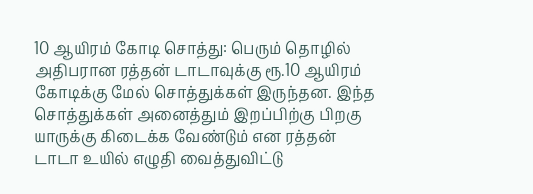10 ஆயிரம் கோடி சொத்து: பெரும் தொழில் அதிபரான ரத்தன் டாடாவுக்கு ரூ.10 ஆயிரம் கோடிக்கு மேல் சொத்துக்கள் இருந்தன. இந்த சொத்துக்கள் அனைத்தும் இறப்பிற்கு பிறகு யாருக்கு கிடைக்க வேண்டும் என ரத்தன் டாடா உயில் எழுதி வைத்துவிட்டு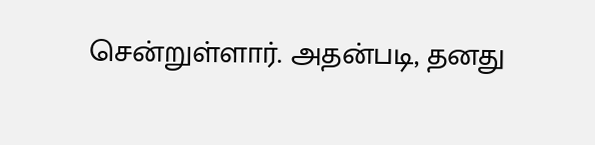சென்றுள்ளார். அதன்படி, தனது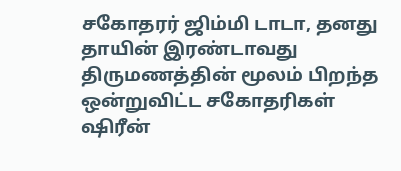சகோதரர் ஜிம்மி டாடா, தனது தாயின் இரண்டாவது திருமணத்தின் மூலம் பிறந்த ஒன்றுவிட்ட சகோதரிகள் ஷிரீன்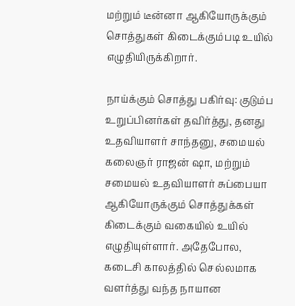மற்றும் டீன்னா ஆகியோருக்கும் சொத்துகள் கிடைக்கும்படி உயில் எழுதியிருக்கிறார்.

நாய்க்கும் சொத்து பகிர்வு: குடும்ப உறுப்பினர்கள் தவிர்த்து, தனது உதவியாளர் சாந்தனு, சமையல் கலைஞர் ராஜன் ஷா, மற்றும் சமையல் உதவியாளர் சுப்பையா ஆகியோருக்கும் சொத்துக்கள் கிடைக்கும் வகையில் உயில் எழுதியுள்ளார். அதேபோல, கடைசி காலத்தில் செல்லமாக வளர்த்து வந்த நாயான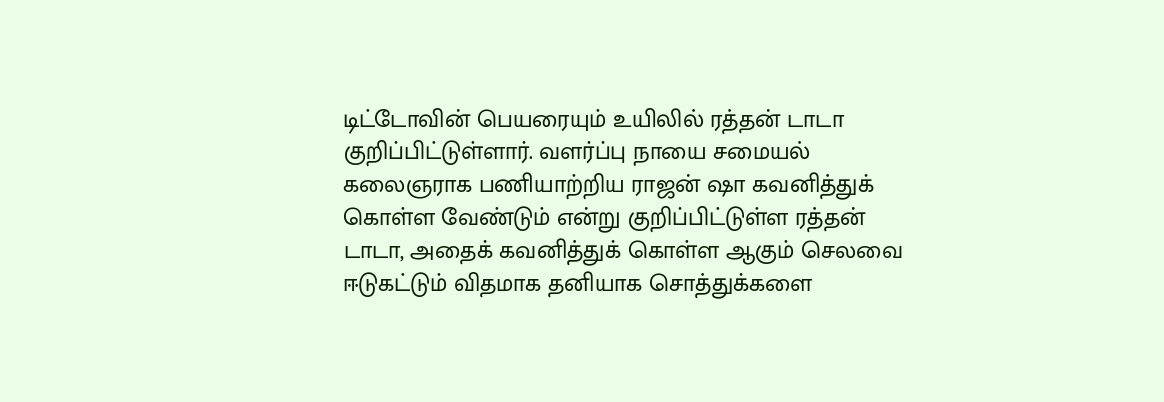டிட்டோவின் பெயரையும் உயிலில் ரத்தன் டாடா குறிப்பிட்டுள்ளார். வளர்ப்பு நாயை சமையல் கலைஞராக பணியாற்றிய ராஜன் ஷா கவனித்துக் கொள்ள வேண்டும் என்று குறிப்பிட்டுள்ள ரத்தன் டாடா, அதைக் கவனித்துக் கொள்ள ஆகும் செலவை ஈடுகட்டும் விதமாக தனியாக சொத்துக்களை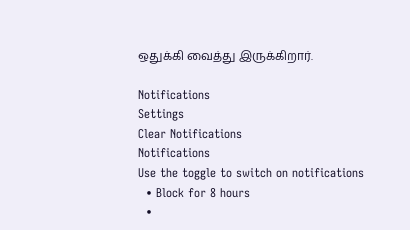ஒதுக்கி வைத்து இருக்கிறார்.

Notifications
Settings
Clear Notifications
Notifications
Use the toggle to switch on notifications
  • Block for 8 hours
  •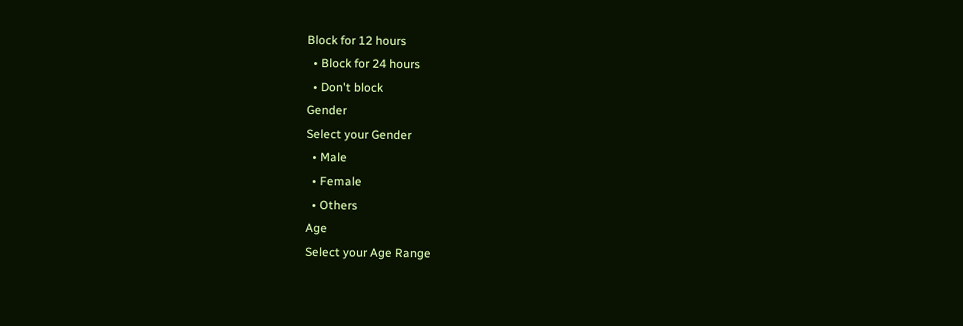Block for 12 hours
  • Block for 24 hours
  • Don't block
Gender
Select your Gender
  • Male
  • Female
  • Others
Age
Select your Age Range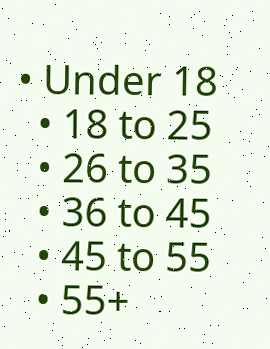• Under 18
  • 18 to 25
  • 26 to 35
  • 36 to 45
  • 45 to 55
  • 55+